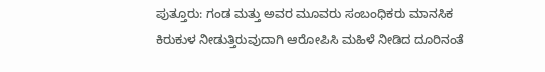ಪುತ್ತೂರು: ಗಂಡ ಮತ್ತು ಅವರ ಮೂವರು ಸಂಬಂಧಿಕರು ಮಾನಸಿಕ ಕಿರುಕುಳ ನೀಡುತ್ತಿರುವುದಾಗಿ ಆರೋಪಿಸಿ ಮಹಿಳೆ ನೀಡಿದ ದೂರಿನಂತೆ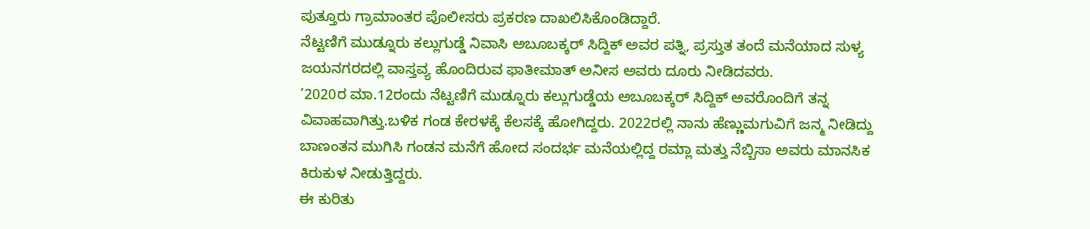ಪುತ್ತೂರು ಗ್ರಾಮಾಂತರ ಪೊಲೀಸರು ಪ್ರಕರಣ ದಾಖಲಿಸಿಕೊಂಡಿದ್ದಾರೆ.
ನೆಟ್ಟಣಿಗೆ ಮುಡ್ನೂರು ಕಲ್ಲುಗುಡ್ಡೆ ನಿವಾಸಿ ಅಬೂಬಕ್ಕರ್ ಸಿದ್ದಿಕ್ ಅವರ ಪತ್ನಿ, ಪ್ರಸ್ತುತ ತಂದೆ ಮನೆಯಾದ ಸುಳ್ಯ ಜಯನಗರದಲ್ಲಿ ವಾಸ್ತವ್ಯ ಹೊಂದಿರುವ ಫಾತೀಮಾತ್ ಅನೀಸ ಅವರು ದೂರು ನೀಡಿದವರು.
‘2020ರ ಮಾ.12ರಂದು ನೆಟ್ಟಣಿಗೆ ಮುಡ್ನೂರು ಕಲ್ಲುಗುಡ್ಡೆಯ ಅಬೂಬಕ್ಕರ್ ಸಿದ್ದಿಕ್ ಅವರೊಂದಿಗೆ ತನ್ನ ವಿವಾಹವಾಗಿತ್ತು.ಬಳಿಕ ಗಂಡ ಕೇರಳಕ್ಕೆ ಕೆಲಸಕ್ಕೆ ಹೋಗಿದ್ದರು. 2022ರಲ್ಲಿ ನಾನು ಹೆಣ್ಣುಮಗುವಿಗೆ ಜನ್ಮ ನೀಡಿದ್ದು ಬಾಣಂತನ ಮುಗಿಸಿ ಗಂಡನ ಮನೆಗೆ ಹೋದ ಸಂದರ್ಭ ಮನೆಯಲ್ಲಿದ್ದ ರಮ್ಲಾ ಮತ್ತು ನೆಬ್ಬಿಸಾ ಅವರು ಮಾನಸಿಕ ಕಿರುಕುಳ ನೀಡುತ್ತಿದ್ದರು.
ಈ ಕುರಿತು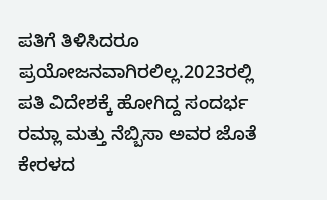ಪತಿಗೆ ತಿಳಿಸಿದರೂ ಪ್ರಯೋಜನವಾಗಿರಲಿಲ್ಲ.2023ರಲ್ಲಿ ಪತಿ ವಿದೇಶಕ್ಕೆ ಹೋಗಿದ್ದ ಸಂದರ್ಭ ರಮ್ಲಾ ಮತ್ತು ನೆಬ್ಬಿಸಾ ಅವರ ಜೊತೆ ಕೇರಳದ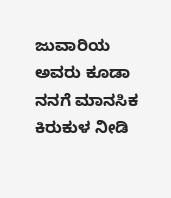ಜುವಾರಿಯ ಅವರು ಕೂಡಾ ನನಗೆ ಮಾನಸಿಕ ಕಿರುಕುಳ ನೀಡಿ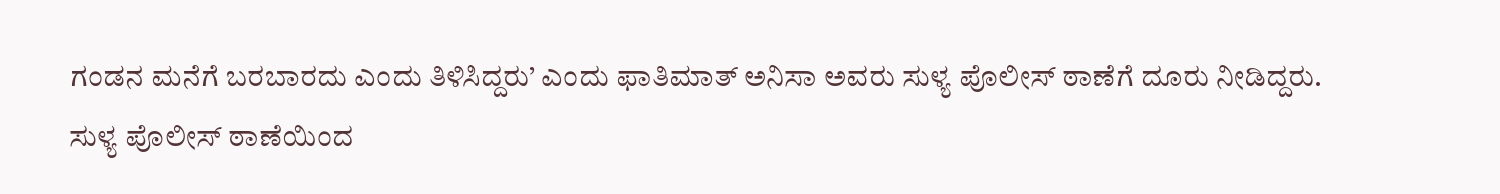ಗಂಡನ ಮನೆಗೆ ಬರಬಾರದು ಎಂದು ತಿಳಿಸಿದ್ದರು’ ಎಂದು ಫಾತಿಮಾತ್ ಅನಿಸಾ ಅವರು ಸುಳ್ಯ ಪೊಲೀಸ್ ಠಾಣೆಗೆ ದೂರು ನೀಡಿದ್ದರು.
ಸುಳ್ಯ ಪೊಲೀಸ್ ಠಾಣೆಯಿಂದ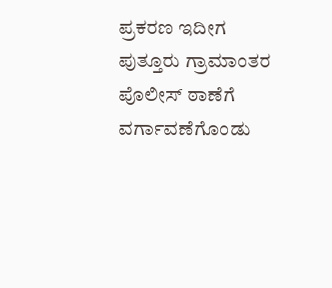ಪ್ರಕರಣ ಇದೀಗ ಪುತ್ತೂರು ಗ್ರಾಮಾಂತರ ಪೊಲೀಸ್ ಠಾಣೆಗೆ ವರ್ಗಾವಣೆಗೊಂಡು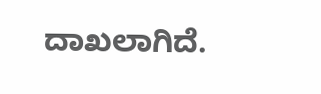ದಾಖಲಾಗಿದೆ.